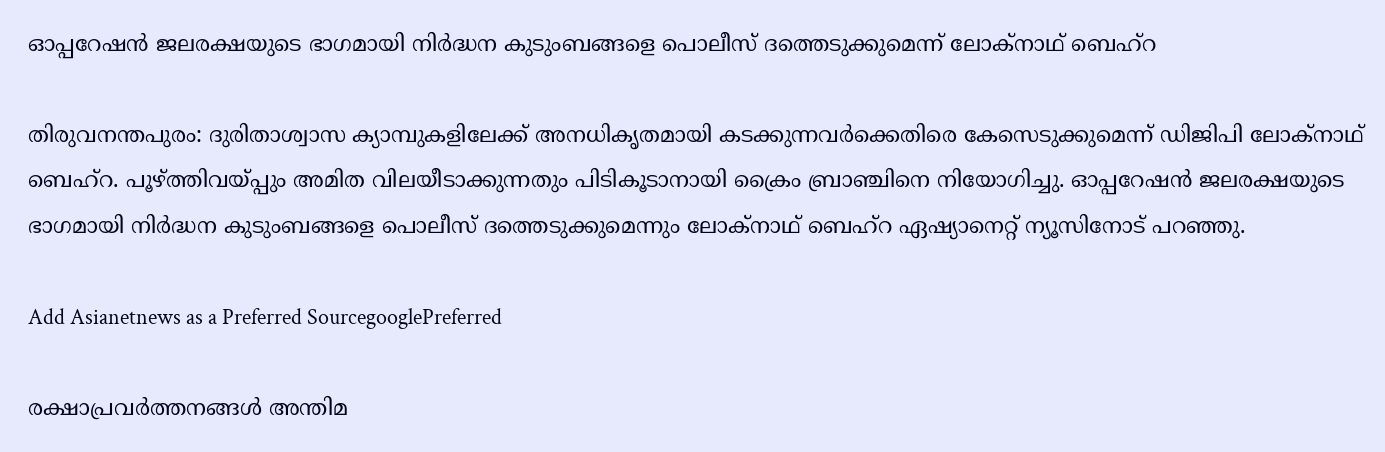ഓപ്പറേഷൻ ജലരക്ഷയുടെ ഭാഗമായി നിർദ്ധന കുടുംബങ്ങളെ പൊലീസ് ദത്തെടുക്കുമെന്ന് ലോക്നാഥ് ബെഹ്റ

തിരുവനന്തപുരം: ദുരിതാശ്വാസ ക്യാമ്പുകളിലേക്ക് അനധികൃതമായി കടക്കുന്നവർക്കെതിരെ കേസെടുക്കുമെന്ന് ഡിജിപി ലോക്നാഥ് ബെഹ്റ. പൂഴ്ത്തിവയ്പ്പും അമിത വിലയീടാക്കുന്നതും പിടികൂടാനായി ക്രൈം ബ്രാഞ്ചിനെ നിയോഗിച്ചു. ഓപ്പറേഷൻ ജലരക്ഷയുടെ ഭാഗമായി നിർദ്ധന കുടുംബങ്ങളെ പൊലീസ് ദത്തെടുക്കുമെന്നും ലോക്നാഥ് ബെഹ്റ ഏഷ്യാനെറ്റ് ന്യൂസിനോട് പറഞ്ഞു.

Add Asianetnews as a Preferred SourcegooglePreferred

രക്ഷാപ്രവർത്തനങ്ങള്‍ അന്തിമ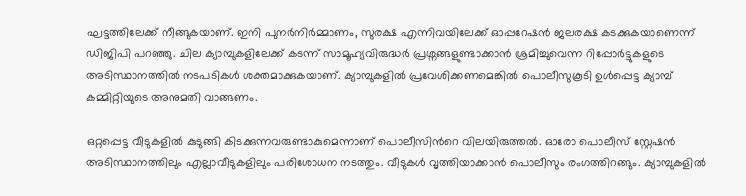ഘട്ടത്തിലേക്ക് നീങ്ങുകയാണ്. ഇനി പുന‍ർനിർമ്മാണം, സുരക്ഷ എന്നിവയിലേക്ക് ഓപ്പറേഷൻ ജലരക്ഷ കടക്കുകയാണെന്ന് ഡിജിപി പറഞ്ഞു. ചില ക്യാമ്പുകളിലേക്ക് കടന്ന് സാമൂഹ്യവിരുദ്ധർ പ്രശ്നങ്ങളുണ്ടാക്കാൻ ശ്രമിച്ചുവെന്ന റിപ്പോർട്ടുകളുടെ അടിസ്ഥാനത്തില്‍ നടപടികള്‍ ശക്തമാക്കുകയാണ്. ക്യാമ്പുകളിൽ പ്രവേശിക്കണമെങ്കിൽ പൊലീസുകൂടി ഉള്‍പ്പെട്ട ക്യാമ്പ് കമ്മിറ്റിയുടെ അനുമതി വാങ്ങണം.

ഒറ്റപ്പെട്ട വീടുകളിൽ കുടുങ്ങി കിടക്കുന്നവരുണ്ടാകുമെന്നാണ് പൊലീസിന്‍റെ വിലയിരുത്തൽ. ഓരോ പൊലീസ് സ്റ്റേഷൻ അടിസ്ഥാനത്തിലും എല്ലാവീടുകളിലും പരിശോധന നടത്തും. വീടുകൾ വൃത്തിയാക്കാൻ പൊലീസും രംഗത്തിറങ്ങും. ക്യാമ്പുകളിൽ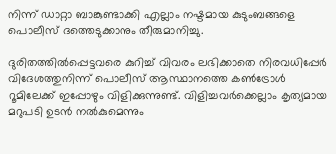നിന്ന് ഡാറ്റാ ബാങ്കുണ്ടാക്കി എല്ലാം നഷ്ടമായ കുടുംബങ്ങളെ പൊലീസ് ദത്തെടുക്കാനും തീരുമാനിച്ചു.

ദുരിതത്തിൽപ്പെട്ടവരെ കുറിച്ച് വിവരം ലഭിക്കാതെ നിരവധിപ്പേർ വിദേശത്തുനിന്ന് പൊലീസ് ആസ്ഥാനത്തെ കണ്‍ട്രോള്‍ റൂമിലേക്ക് ഇപ്പോഴും വിളിക്കുന്നുണ്ട്. വിളിച്ചവർക്കെല്ലാം കൃത്യമായ മറുപടി ഉടൻ നൽകുമെന്നും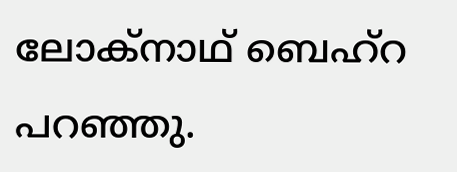ലോക്നാഥ് ബെഹ്റ പറഞ്ഞു.